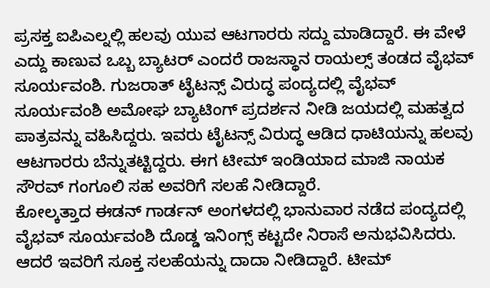ಪ್ರಸಕ್ತ ಐಪಿಎಲ್ನಲ್ಲಿ ಹಲವು ಯುವ ಆಟಗಾರರು ಸದ್ದು ಮಾಡಿದ್ದಾರೆ. ಈ ವೇಳೆ ಎದ್ದು ಕಾಣುವ ಒಬ್ಬ ಬ್ಯಾಟರ್ ಎಂದರೆ ರಾಜಸ್ಥಾನ ರಾಯಲ್ಸ್ ತಂಡದ ವೈಭವ್ ಸೂರ್ಯವಂಶಿ. ಗುಜರಾತ್ ಟೈಟನ್ಸ್ ವಿರುದ್ಧ ಪಂದ್ಯದಲ್ಲಿ ವೈಭವ್ ಸೂರ್ಯವಂಶಿ ಅಮೋಘ ಬ್ಯಾಟಿಂಗ್ ಪ್ರದರ್ಶನ ನೀಡಿ ಜಯದಲ್ಲಿ ಮಹತ್ವದ ಪಾತ್ರವನ್ನು ವಹಿಸಿದ್ದರು. ಇವರು ಟೈಟನ್ಸ್ ವಿರುದ್ಧ ಆಡಿದ ಧಾಟಿಯನ್ನು ಹಲವು ಆಟಗಾರರು ಬೆನ್ನುತಟ್ಟಿದ್ದರು. ಈಗ ಟೀಮ್ ಇಂಡಿಯಾದ ಮಾಜಿ ನಾಯಕ ಸೌರವ್ ಗಂಗೂಲಿ ಸಹ ಅವರಿಗೆ ಸಲಹೆ ನೀಡಿದ್ದಾರೆ.
ಕೋಲ್ಕತ್ತಾದ ಈಡನ್ ಗಾರ್ಡನ್ ಅಂಗಳದಲ್ಲಿ ಭಾನುವಾರ ನಡೆದ ಪಂದ್ಯದಲ್ಲಿ ವೈಭವ್ ಸೂರ್ಯವಂಶಿ ದೊಡ್ಡ ಇನಿಂಗ್ಸ್ ಕಟ್ಟದೇ ನಿರಾಸೆ ಅನುಭವಿಸಿದರು. ಆದರೆ ಇವರಿಗೆ ಸೂಕ್ತ ಸಲಹೆಯನ್ನು ದಾದಾ ನೀಡಿದ್ದಾರೆ. ಟೀಮ್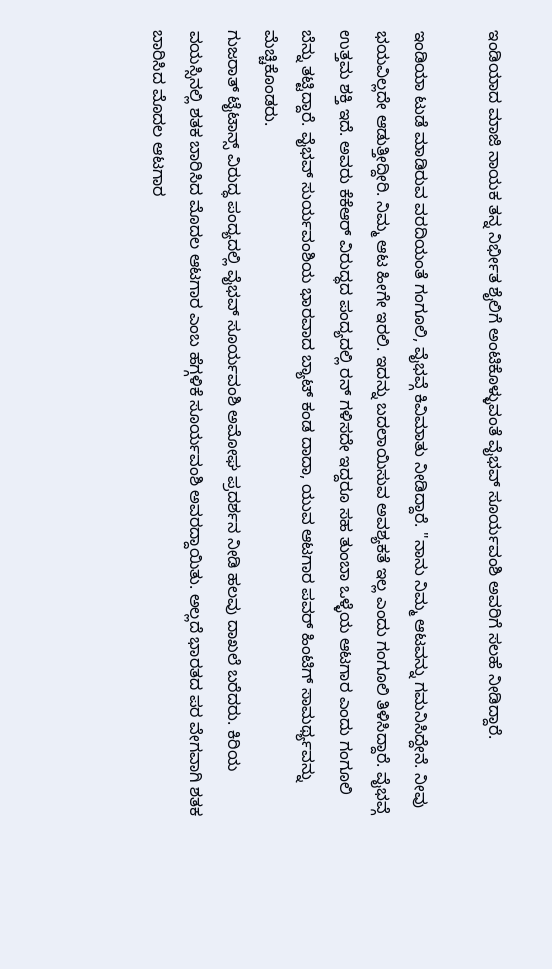ಇಂಡಿಯಾದ ಮಾಜಿ ನಾಯಕ ತನ್ನ ನಿರ್ಭೀತ ಶೈಲಿಗೆ ಅಂಟಿಕೊಳ್ಳುವಂತೆ ವೈಭವ್ ಸೂರ್ಯವಂಶಿ ಅವರಿಗೆ ಸಲಹೆ ನೀಡಿದ್ದಾರೆ.

ಇಂಡಿಯಾ ಟುಡೆ ಮಾಡಿರುವ ವರದಿಯಂತೆ ಗಂಗೂಲಿ, ವೈಭವ್ಗೆ ಕಿವಿಮಾತು ನೀಡಿದ್ದಾರೆ. "ನಾನು ನಿಮ್ಮ ಆಟವನ್ನು ಗಮನಿಸಿದ್ದೇನೆ. ನೀವು ಭಯವಿಲ್ಲದೇ ಆಡುತ್ತೀದ್ದೀರಿ. ನಿಮ್ಮ ಆಟ ಹೀಗೇ ಇರಲಿ. ಇದನ್ನು ಬದಲಾಯಿಸುವ ಅವಶ್ಯಕತೆ ಇಲ್ಲ ಎಂದು ಗಂಗೂಲಿ ತಿಳಿಸಿದ್ದಾರೆ. ವೈಭವ್ಗೆ ಉತ್ತಮ ಶಕ್ತಿ ಇದೆ. ಅವರು ಕೆಕೆಆರ್ ವಿರುದ್ಧದ ಪಂದ್ಯದಲ್ಲಿ ರನ್ ಗಳಿಸದೇ ಇದ್ದರೂ ಸಹ ತುಂಬಾ ಒಳ್ಳೆಯ ಆಟಗಾರ ಎಂದು ಗಂಗೂಲಿ ಬೆನ್ನು ತಟ್ಟಿದ್ದಾರೆ. ವೈಭವ್ ಸುರ್ಯವಂಶಿಯ ಭಾರವಾದ ಬ್ಯಾಟ್ ಕಂಡ ದಾದಾ, ಯುವ ಆಟಗಾರ ಪವರ್ ಹಿಂಟಿಗ್ ಸಾಮರ್ಥ್ಯವನ್ನು ಮೆಚ್ಚಿಕೊಂಡರು.
ಗುಜರಾತ್ ಟೈಟಾನ್ಸ್ ವಿರುದ್ಧ ಪಂದ್ಯದಲ್ಲಿ ವೈಭವ್ ಸೂರ್ಯವಂಶಿ ಅಮೋಘ ಪ್ರದರ್ಶನ ನೀಡಿ ಹಲವು ದಾಖಲೆ ಬರೆದರು. ಕಿರಿಯ ವಯಸ್ಸಿನಲ್ಲಿ ಶತಕ ಬಾರಿಸಿದ ಮೊದಲ ಆಟಗಾರ ಎಂಬ ಹೆಗ್ಗಳಿಕೆ ಸೂರ್ಯವಂಶಿ ಅವರದ್ದಾಯಿತು. ಅಲ್ಲದೆ ಭಾರತದ ಪರ ವೇಗವಾಗಿ ಶತಕ ಬಾರಿಸಿದ ಮೊದಲ ಆಟಗಾರ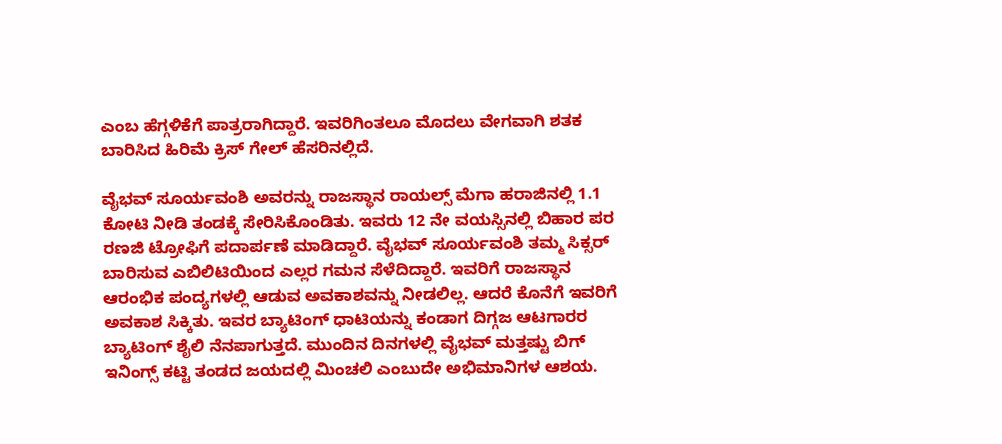ಎಂಬ ಹೆಗ್ಗಳಿಕೆಗೆ ಪಾತ್ರರಾಗಿದ್ದಾರೆ. ಇವರಿಗಿಂತಲೂ ಮೊದಲು ವೇಗವಾಗಿ ಶತಕ ಬಾರಿಸಿದ ಹಿರಿಮೆ ಕ್ರಿಸ್ ಗೇಲ್ ಹೆಸರಿನಲ್ಲಿದೆ.

ವೈಭವ್ ಸೂರ್ಯವಂಶಿ ಅವರನ್ನು ರಾಜಸ್ಥಾನ ರಾಯಲ್ಸ್ ಮೆಗಾ ಹರಾಜಿನಲ್ಲಿ 1.1 ಕೋಟಿ ನೀಡಿ ತಂಡಕ್ಕೆ ಸೇರಿಸಿಕೊಂಡಿತು. ಇವರು 12 ನೇ ವಯಸ್ಸಿನಲ್ಲಿ ಬಿಹಾರ ಪರ ರಣಜಿ ಟ್ರೋಫಿಗೆ ಪದಾರ್ಪಣೆ ಮಾಡಿದ್ದಾರೆ. ವೈಭವ್ ಸೂರ್ಯವಂಶಿ ತಮ್ಮ ಸಿಕ್ಸರ್ ಬಾರಿಸುವ ಎಬಿಲಿಟಿಯಿಂದ ಎಲ್ಲರ ಗಮನ ಸೆಳೆದಿದ್ದಾರೆ. ಇವರಿಗೆ ರಾಜಸ್ಥಾನ ಆರಂಭಿಕ ಪಂದ್ಯಗಳಲ್ಲಿ ಆಡುವ ಅವಕಾಶವನ್ನು ನೀಡಲಿಲ್ಲ. ಆದರೆ ಕೊನೆಗೆ ಇವರಿಗೆ ಅವಕಾಶ ಸಿಕ್ಕಿತು. ಇವರ ಬ್ಯಾಟಿಂಗ್ ಧಾಟಿಯನ್ನು ಕಂಡಾಗ ದಿಗ್ಗಜ ಆಟಗಾರರ ಬ್ಯಾಟಿಂಗ್ ಶೈಲಿ ನೆನಪಾಗುತ್ತದೆ. ಮುಂದಿನ ದಿನಗಳಲ್ಲಿ ವೈಭವ್ ಮತ್ತಷ್ಟು ಬಿಗ್ ಇನಿಂಗ್ಸ್ ಕಟ್ಟಿ ತಂಡದ ಜಯದಲ್ಲಿ ಮಿಂಚಲಿ ಎಂಬುದೇ ಅಭಿಮಾನಿಗಳ ಆಶಯ.